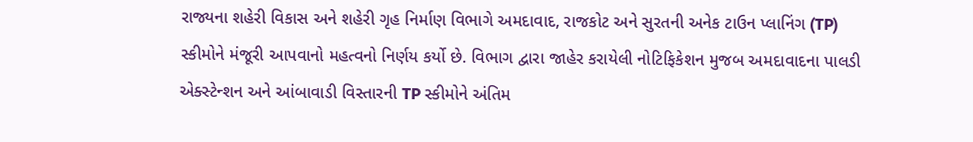રાજ્યના શહેરી વિકાસ અને શહેરી ગૃહ નિર્માણ વિભાગે અમદાવાદ, રાજકોટ અને સુરતની અનેક ટાઉન પ્લાનિંગ (TP) સ્કીમોને મંજૂરી આપવાનો મહત્વનો નિર્ણય કર્યો છે. વિભાગ દ્વારા જાહેર કરાયેલી નોટિફિકેશન મુજબ અમદાવાદના પાલડી એક્સ્ટેન્શન અને આંબાવાડી વિસ્તારની TP સ્કીમોને અંતિમ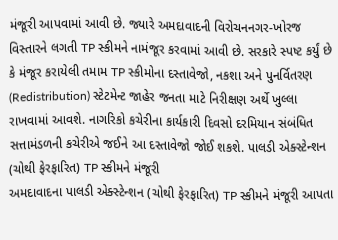મંજૂરી આપવામાં આવી છે. જ્યારે અમદાવાદની વિરોચનનગર-ખોરજ વિસ્તારને લગતી TP સ્કીમને નામંજૂર કરવામાં આવી છે. સરકારે સ્પષ્ટ કર્યું છે કે મંજૂર કરાયેલી તમામ TP સ્કીમોના દસ્તાવેજો, નકશા અને પુનર્વિતરણ (Redistribution) સ્ટેટમેન્ટ જાહેર જનતા માટે નિરીક્ષણ અર્થે ખુલ્લા રાખવામાં આવશે. નાગરિકો કચેરીના કાર્યકારી દિવસો દરમિયાન સંબંધિત સત્તામંડળની કચેરીએ જઈને આ દસ્તાવેજો જોઈ શકશે. પાલડી એક્સ્ટેન્શન (ચોથી ફેરફારિત) TP સ્કીમને મંજૂરી
અમદાવાદના પાલડી એક્સ્ટેન્શન (ચોથી ફેરફારિત) TP સ્કીમને મંજૂરી આપતા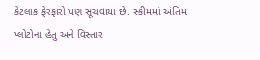કેટલાક ફેરફારો પણ સૂચવાયા છે. સ્કીમમાં અંતિમ પ્લોટોના હેતુ અને વિસ્તાર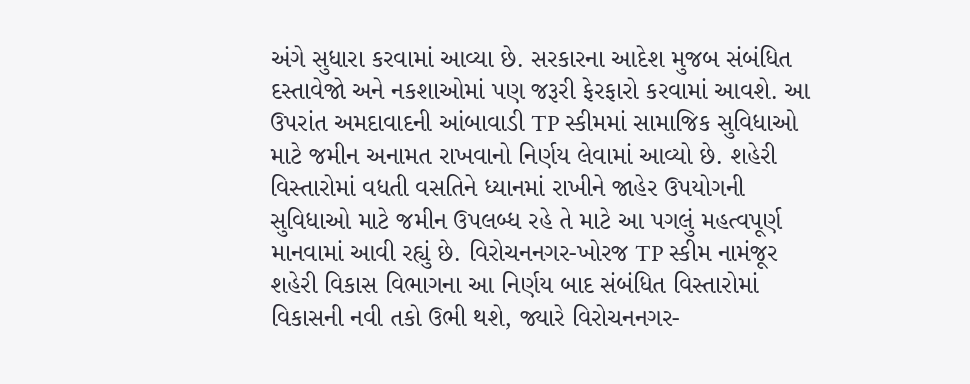અંગે સુધારા કરવામાં આવ્યા છે. સરકારના આદેશ મુજબ સંબંધિત દસ્તાવેજો અને નકશાઓમાં પણ જરૂરી ફેરફારો કરવામાં આવશે. આ ઉપરાંત અમદાવાદની આંબાવાડી TP સ્કીમમાં સામાજિક સુવિધાઓ માટે જમીન અનામત રાખવાનો નિર્ણય લેવામાં આવ્યો છે. શહેરી વિસ્તારોમાં વધતી વસતિને ધ્યાનમાં રાખીને જાહેર ઉપયોગની સુવિધાઓ માટે જમીન ઉપલબ્ધ રહે તે માટે આ પગલું મહત્વપૂર્ણ માનવામાં આવી રહ્યું છે. વિરોચનનગર-ખોરજ TP સ્કીમ નામંજૂર
શહેરી વિકાસ વિભાગના આ નિર્ણય બાદ સંબંધિત વિસ્તારોમાં વિકાસની નવી તકો ઉભી થશે, જ્યારે વિરોચનનગર-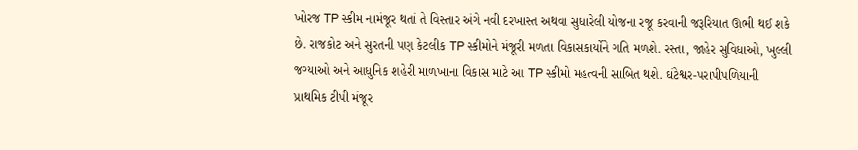ખોરજ TP સ્કીમ નામંજૂર થતાં તે વિસ્તાર અંગે નવી દરખાસ્ત અથવા સુધારેલી યોજના રજૂ કરવાની જરૂરિયાત ઊભી થઈ શકે છે. રાજકોટ અને સુરતની પણ કેટલીક TP સ્કીમોને મંજૂરી મળતા વિકાસકાર્યોને ગતિ મળશે. રસ્તા, જાહેર સુવિધાઓ, ખુલ્લી જગ્યાઓ અને આધુનિક શહેરી માળખાના વિકાસ માટે આ TP સ્કીમો મહત્વની સાબિત થશે. ઘંટેશ્વર-પરાપીપળિયાની પ્રાથમિક ટીપી મંજૂર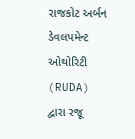રાજકોટ અર્બન ડેવલપમેન્ટ ઓથોરિટી (RUDA) દ્વારા રજૂ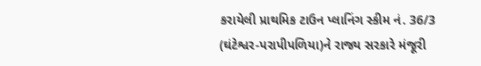કરાયેલી પ્રાથમિક ટાઉન પ્લાનિંગ સ્કીમ નં. 36/3 (ઘંટેશ્વર-પરાપીપળિયા)ને રાજ્ય સરકારે મંજૂરી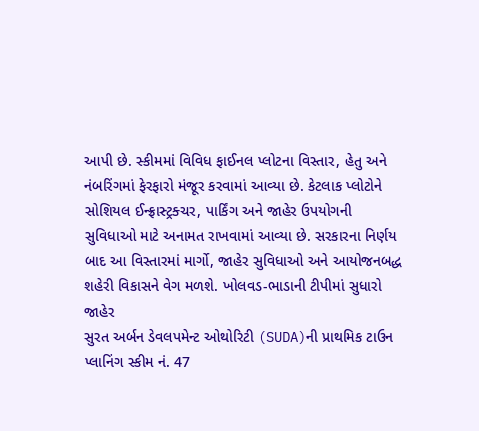આપી છે. સ્કીમમાં વિવિધ ફાઈનલ પ્લોટના વિસ્તાર, હેતુ અને નંબરિંગમાં ફેરફારો મંજૂર કરવામાં આવ્યા છે. કેટલાક પ્લોટોને સોશિયલ ઈન્ફ્રાસ્ટ્રક્ચર, પાર્કિંગ અને જાહેર ઉપયોગની સુવિધાઓ માટે અનામત રાખવામાં આવ્યા છે. સરકારના નિર્ણય બાદ આ વિસ્તારમાં માર્ગો, જાહેર સુવિધાઓ અને આયોજનબદ્ધ શહેરી વિકાસને વેગ મળશે. ખોલવડ-ભાડાની ટીપીમાં સુધારો જાહેર
સુરત અર્બન ડેવલપમેન્ટ ઓથોરિટી (SUDA)ની પ્રાથમિક ટાઉન પ્લાનિંગ સ્કીમ નં. 47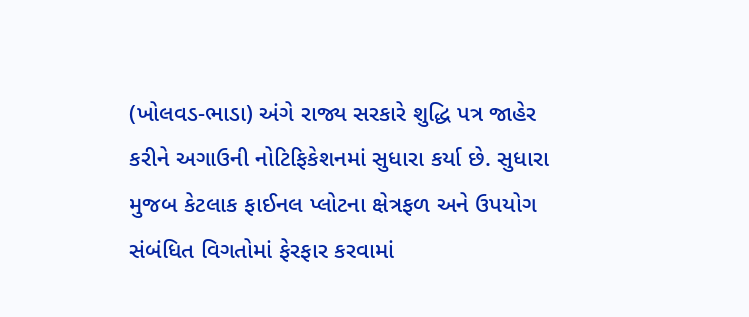(ખોલવડ-ભાડા) અંગે રાજ્ય સરકારે શુદ્ધિ પત્ર જાહેર કરીને અગાઉની નોટિફિકેશનમાં સુધારા કર્યા છે. સુધારા મુજબ કેટલાક ફાઈનલ પ્લોટના ક્ષેત્રફળ અને ઉપયોગ સંબંધિત વિગતોમાં ફેરફાર કરવામાં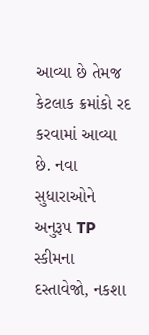આવ્યા છે તેમજ કેટલાક ક્રમાંકો રદ કરવામાં આવ્યા છે. નવા સુધારાઓને અનુરૂપ TP સ્કીમના દસ્તાવેજો, નકશા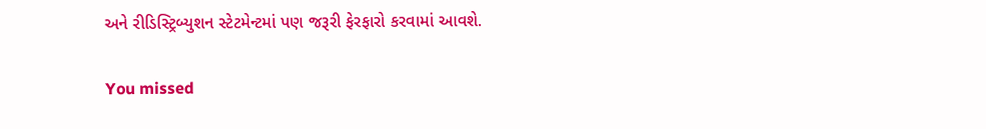અને રીડિસ્ટ્રિબ્યુશન સ્ટેટમેન્ટમાં પણ જરૂરી ફેરફારો કરવામાં આવશે.

You missed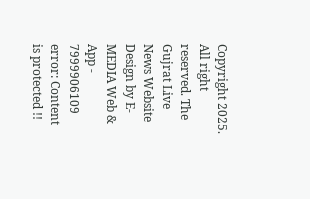Copyright 2025. All right reserved. The Gujrat Live News Website Design by E- MEDIA Web & App - 7999906109
error: Content is protected !!